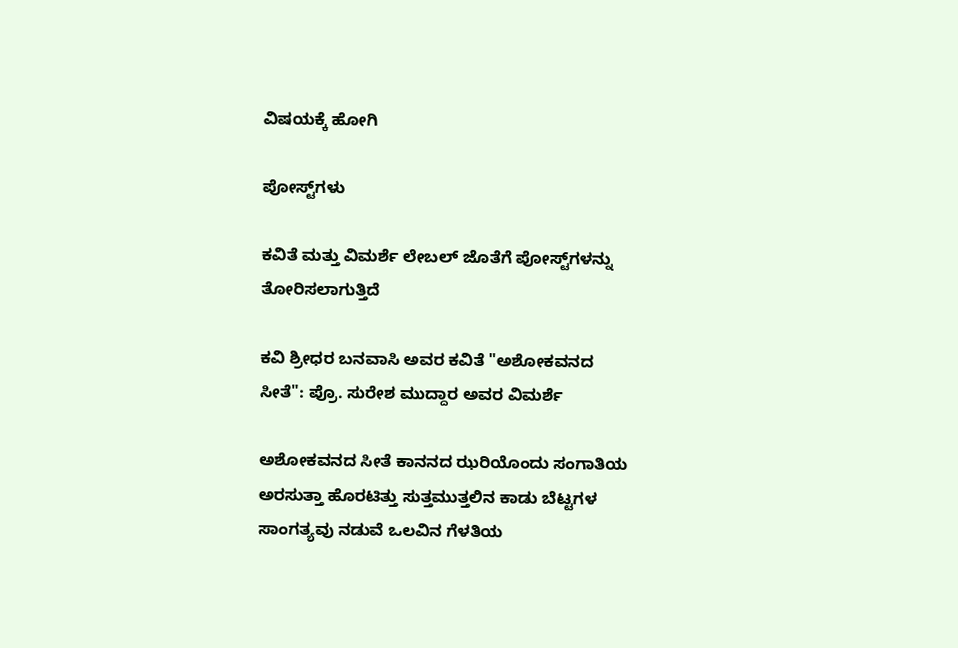ವಿಷಯಕ್ಕೆ ಹೋಗಿ

ಪೋಸ್ಟ್‌ಗಳು

ಕವಿತೆ ಮತ್ತು ವಿಮರ್ಶೆ ಲೇಬಲ್ ಜೊತೆಗೆ ಪೋಸ್ಟ್‌ಗಳನ್ನು ತೋರಿಸಲಾಗುತ್ತಿದೆ

ಕವಿ ಶ್ರೀಧರ ಬನವಾಸಿ ಅವರ ಕವಿತೆ "ಅಶೋಕವನದ ಸೀತೆ": ಪ್ರೊ. ಸುರೇಶ ಮುದ್ದಾರ ಅವರ ವಿಮರ್ಶೆ

ಅಶೋಕವನದ ಸೀತೆ ಕಾನನದ ಝರಿಯೊಂದು ಸಂಗಾತಿಯ  ಅರಸುತ್ತಾ ಹೊರಟಿತ್ತು ಸುತ್ತಮುತ್ತಲಿನ ಕಾಡು ಬೆಟ್ಟಗಳ ಸಾಂಗತ್ಯವು ನಡುವೆ ಒಲವಿನ ಗೆಳತಿಯ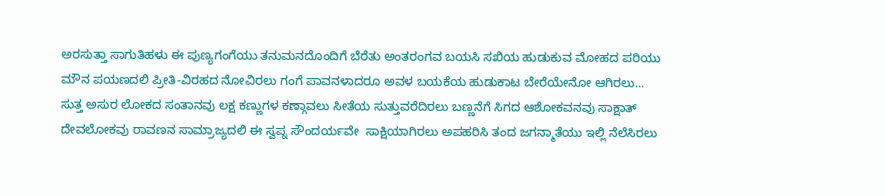ಅರಸುತ್ತಾ ಸಾಗುತಿಹಳು ಈ ಪುಣ್ಯಗಂಗೆಯು ತನುಮನದೊಂದಿಗೆ ಬೆರೆತು ಅಂತರಂಗವ ಬಯಸಿ ಸಖಿಯ ಹುಡುಕುವ ಮೋಹದ ಪರಿಯು ಮೌನ ಪಯಣದಲಿ ಪ್ರೀತಿ-ವಿರಹದ ನೋವಿರಲು ಗಂಗೆ ಪಾವನಳಾದರೂ ಅವಳ ಬಯಕೆಯ ಹುಡುಕಾಟ ಬೇರೆಯೇನೋ ಆಗಿರಲು... ಸುತ್ತ ಅಸುರ ಲೋಕದ ಸಂತಾನವು ಲಕ್ಷ ಕಣ್ಣುಗಳ ಕಣ್ಗಾವಲು ಸೀತೆಯ ಸುತ್ತುವರೆದಿರಲು ಬಣ್ಣನೆಗೆ ಸಿಗದ ಆಶೋಕವನವು ಸಾಕ್ಷಾತ್ ದೇವಲೋಕವು ರಾವಣನ ಸಾಮ್ರಾಜ್ಯದಲಿ ಈ ಸ್ವಪ್ನ ಸೌಂದರ್ಯವೇ  ಸಾಕ್ಷಿಯಾಗಿರಲು ಅಪಹರಿಸಿ ತಂದ ಜಗನ್ಮಾತೆಯು ಇಲ್ಲಿ ನೆಲೆಸಿರಲು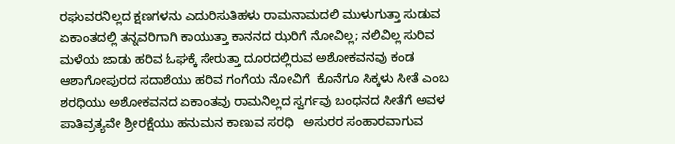ರಘುವರನಿಲ್ಲದ ಕ್ಷಣಗಳನು ಎದುರಿಸುತಿಹಳು ರಾಮನಾಮದಲಿ ಮುಳುಗುತ್ತಾ ಸುಡುವ ಏಕಾಂತದಲ್ಲಿ ತನ್ನವರಿಗಾಗಿ ಕಾಯುತ್ತಾ ಕಾನನದ ಝರಿಗೆ ನೋವಿಲ್ಲ; ನಲಿವಿಲ್ಲ ಸುರಿವ ಮಳೆಯ ಜಾಡು ಹರಿವ ಓಘಕ್ಕೆ ಸೇರುತ್ತಾ ದೂರದಲ್ಲಿರುವ ಅಶೋಕವನವು ಕಂಡ ಆಶಾಗೋಪುರದ ಸದಾಶೆಯು ಹರಿವ ಗಂಗೆಯ ನೋವಿಗೆ  ಕೊನೆಗೂ ಸಿಕ್ಕಳು ಸೀತೆ ಎಂಬ ಶರಧಿಯು ಅಶೋಕವನದ ಏಕಾಂತವು ರಾಮನಿಲ್ಲದ ಸ್ವರ್ಗವು ಬಂಧನದ ಸೀತೆಗೆ ಅವಳ ಪಾತಿವ್ರತ್ಯವೇ ಶ್ರೀರಕ್ಷೆಯು ಹನುಮನ ಕಾಣುವ ಸರಧಿ   ಅಸುರರ ಸಂಹಾರವಾಗುವ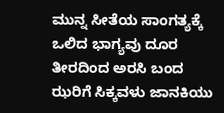ಮುನ್ನ ಸೀತೆಯ ಸಾಂಗತ್ಯಕ್ಕೆ ಒಲಿದ ಭಾಗ್ಯವು ದೂರ ತೀರದಿಂದ ಅರಸಿ ಬಂದ ಝರಿಗೆ ಸಿಕ್ಕವಳು ಜಾನಕಿಯು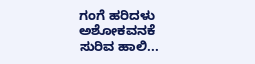ಗಂಗೆ ಹರಿದಳು ಅಶೋಕವನಕೆ ಸುರಿವ ಹಾಲಿ...